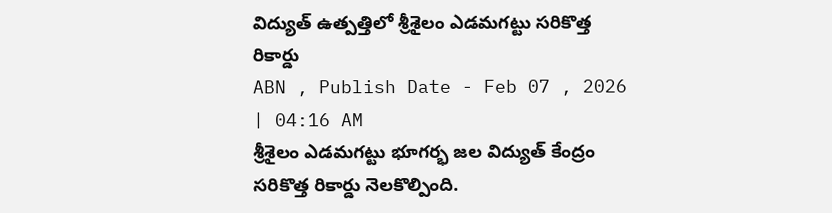విద్యుత్ ఉత్పత్తిలో శ్రీశైలం ఎడమగట్టు సరికొత్త రికార్డు
ABN , Publish Date - Feb 07 , 2026 | 04:16 AM
శ్రీశైలం ఎడమగట్టు భూగర్భ జల విద్యుత్ కేంద్రం సరికొత్త రికార్డు నెలకొల్పింది.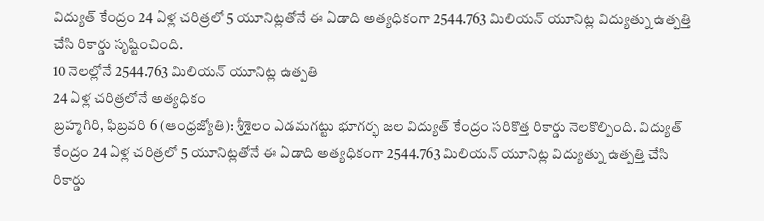విద్యుత్ కేంద్రం 24 ఏళ్ల చరిత్రలో 5 యూనిట్లతోనే ఈ ఏడాది అత్యధికంగా 2544.763 మిలియన్ యూనిట్ల విద్యుత్ను ఉత్పత్తి చేసి రికార్డు సృష్టించింది.
10 నెలల్లోనే 2544.763 మిలియన్ యూనిట్ల ఉత్పతి
24 ఏళ్ల చరిత్రలోనే అత్యధికం
బ్రహ్మగిరి, ఫిబ్రవరి 6 (ఆంధ్రజ్యోతి): శ్రీశైలం ఎడమగట్టు భూగర్భ జల విద్యుత్ కేంద్రం సరికొత్త రికార్డు నెలకొల్పింది. విద్యుత్ కేంద్రం 24 ఏళ్ల చరిత్రలో 5 యూనిట్లతోనే ఈ ఏడాది అత్యధికంగా 2544.763 మిలియన్ యూనిట్ల విద్యుత్ను ఉత్పత్తి చేసి రికార్డు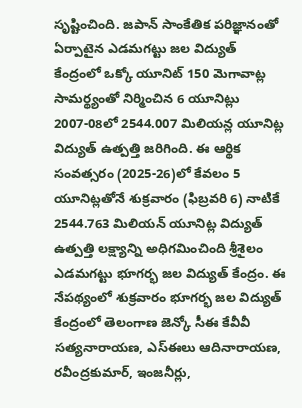సృష్టించింది. జపాన్ సాంకేతిక పరిజ్ఞానంతో ఏర్పాటైన ఎడమగట్టు జల విద్యుత్ కేంద్రంలో ఒక్కో యూనిట్ 150 మెగావాట్ల సామర్థ్యంతో నిర్మించిన 6 యూనిట్లు 2007-08లో 2544.007 మిలియన్ల యూనిట్ల విద్యుత్ ఉత్పత్తి జరిగింది. ఈ ఆర్థిక సంవత్సరం (2025-26)లో కేవలం 5 యూనిట్లతోనే శుక్రవారం (ఫిబ్రవరి 6) నాటికే 2544.763 మిలియన్ యూనిట్ల విద్యుత్ ఉత్పత్తి లక్ష్యాన్ని అధిగమించింది శ్రీశైలం ఎడమగట్టు భూగర్భ జల విద్యుత్ కేంద్రం. ఈ నేపథ్యంలో శుక్రవారం భూగర్భ జల విద్యుత్ కేంద్రంలో తెలంగాణ జెన్కో సీఈ కేవీవీ సత్యనారాయణ, ఎస్ఈలు ఆదినారాయణ, రవీంద్రకుమార్, ఇంజనీర్లు,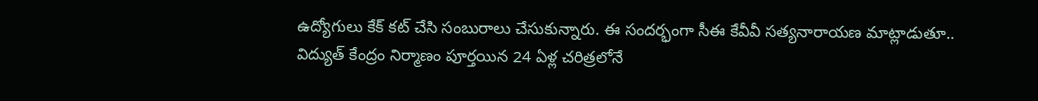ఉద్యోగులు కేక్ కట్ చేసి సంబురాలు చేసుకున్నారు. ఈ సందర్భంగా సీఈ కేవీవీ సత్యనారాయణ మాట్లాడుతూ.. విద్యుత్ కేంద్రం నిర్మాణం పూర్తయిన 24 ఏళ్ల చరిత్రలోనే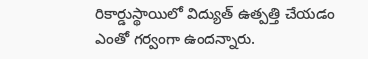రికార్డుస్థాయిలో విద్యుత్ ఉత్పత్తి చేయడం ఎంతో గర్వంగా ఉందన్నారు.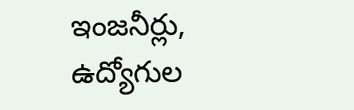ఇంజనీర్లు, ఉద్యోగుల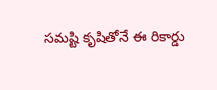సమష్టి కృషితోనే ఈ రికార్డు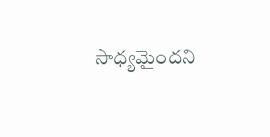సాధ్యమైందని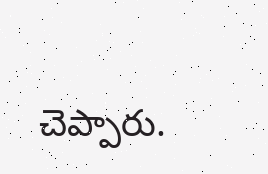చెప్పారు.